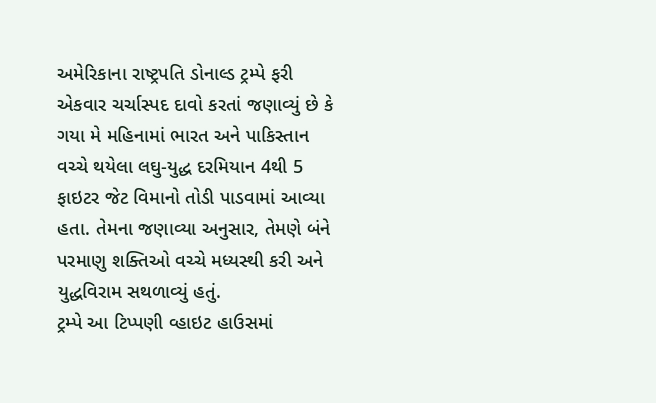અમેરિકાના રાષ્ટ્રપતિ ડોનાલ્ડ ટ્રમ્પે ફરી એકવાર ચર્ચાસ્પદ દાવો કરતાં જણાવ્યું છે કે ગયા મે મહિનામાં ભારત અને પાકિસ્તાન વચ્ચે થયેલા લઘુ-યુદ્ધ દરમિયાન 4થી 5 ફાઇટર જેટ વિમાનો તોડી પાડવામાં આવ્યા હતા. તેમના જણાવ્યા અનુસાર, તેમણે બંને પરમાણુ શક્તિઓ વચ્ચે મધ્યસ્થી કરી અને યુદ્ધવિરામ સથળાવ્યું હતું.
ટ્રમ્પે આ ટિપ્પણી વ્હાઇટ હાઉસમાં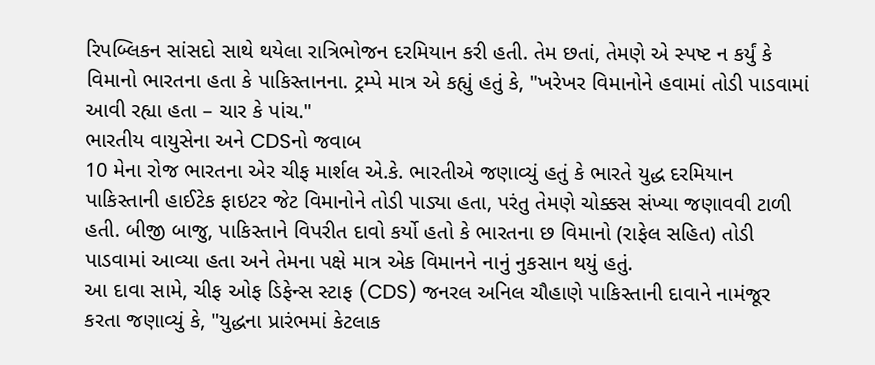રિપબ્લિકન સાંસદો સાથે થયેલા રાત્રિભોજન દરમિયાન કરી હતી. તેમ છતાં, તેમણે એ સ્પષ્ટ ન કર્યું કે વિમાનો ભારતના હતા કે પાકિસ્તાનના. ટ્રમ્પે માત્ર એ કહ્યું હતું કે, "ખરેખર વિમાનોને હવામાં તોડી પાડવામાં આવી રહ્યા હતા – ચાર કે પાંચ."
ભારતીય વાયુસેના અને CDSનો જવાબ
10 મેના રોજ ભારતના એર ચીફ માર્શલ એ.કે. ભારતીએ જણાવ્યું હતું કે ભારતે યુદ્ધ દરમિયાન પાકિસ્તાની હાઈટેક ફાઇટર જેટ વિમાનોને તોડી પાડ્યા હતા, પરંતુ તેમણે ચોક્કસ સંખ્યા જણાવવી ટાળી હતી. બીજી બાજુ, પાકિસ્તાને વિપરીત દાવો કર્યો હતો કે ભારતના છ વિમાનો (રાફેલ સહિત) તોડી પાડવામાં આવ્યા હતા અને તેમના પક્ષે માત્ર એક વિમાનને નાનું નુકસાન થયું હતું.
આ દાવા સામે, ચીફ ઓફ ડિફેન્સ સ્ટાફ (CDS) જનરલ અનિલ ચૌહાણે પાકિસ્તાની દાવાને નામંજૂર કરતા જણાવ્યું કે, "યુદ્ધના પ્રારંભમાં કેટલાક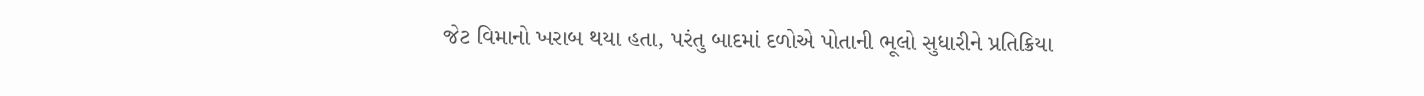જેટ વિમાનો ખરાબ થયા હતા, પરંતુ બાદમાં દળોએ પોતાની ભૂલો સુધારીને પ્રતિક્રિયા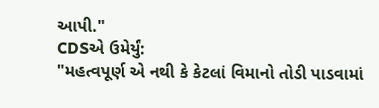આપી."
CDSએ ઉમેર્યું:
"મહત્વપૂર્ણ એ નથી કે કેટલાં વિમાનો તોડી પાડવામાં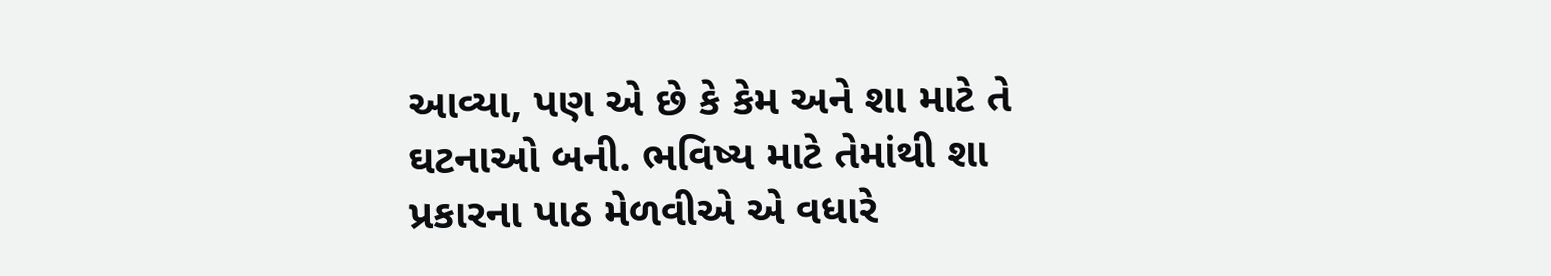આવ્યા, પણ એ છે કે કેમ અને શા માટે તે ઘટનાઓ બની. ભવિષ્ય માટે તેમાંથી શા પ્રકારના પાઠ મેળવીએ એ વધારે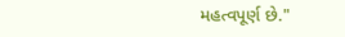મહત્વપૂર્ણ છે."